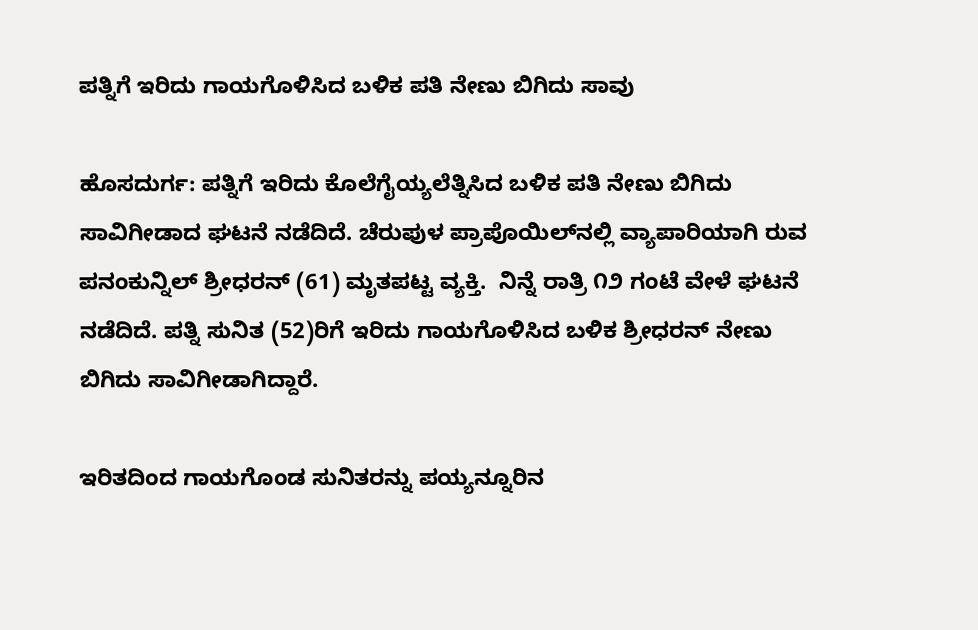ಪತ್ನಿಗೆ ಇರಿದು ಗಾಯಗೊಳಿಸಿದ ಬಳಿಕ ಪತಿ ನೇಣು ಬಿಗಿದು ಸಾವು

ಹೊಸದುರ್ಗ: ಪತ್ನಿಗೆ ಇರಿದು ಕೊಲೆಗೈಯ್ಯಲೆತ್ನಿಸಿದ ಬಳಿಕ ಪತಿ ನೇಣು ಬಿಗಿದು ಸಾವಿಗೀಡಾದ ಘಟನೆ ನಡೆದಿದೆ. ಚೆರುಪುಳ ಪ್ರಾಪೊಯಿಲ್‌ನಲ್ಲಿ ವ್ಯಾಪಾರಿಯಾಗಿ ರುವ ಪನಂಕುನ್ನಿಲ್ ಶ್ರೀಧರನ್ (61) ಮೃತಪಟ್ಟ ವ್ಯಕ್ತಿ.  ನಿನ್ನೆ ರಾತ್ರಿ ೧೨ ಗಂಟೆ ವೇಳೆ ಘಟನೆ ನಡೆದಿದೆ. ಪತ್ನಿ ಸುನಿತ (52)ರಿಗೆ ಇರಿದು ಗಾಯಗೊಳಿಸಿದ ಬಳಿಕ ಶ್ರೀಧರನ್ ನೇಣು ಬಿಗಿದು ಸಾವಿಗೀಡಾಗಿದ್ದಾರೆ.

ಇರಿತದಿಂದ ಗಾಯಗೊಂಡ ಸುನಿತರನ್ನು ಪಯ್ಯನ್ನೂರಿನ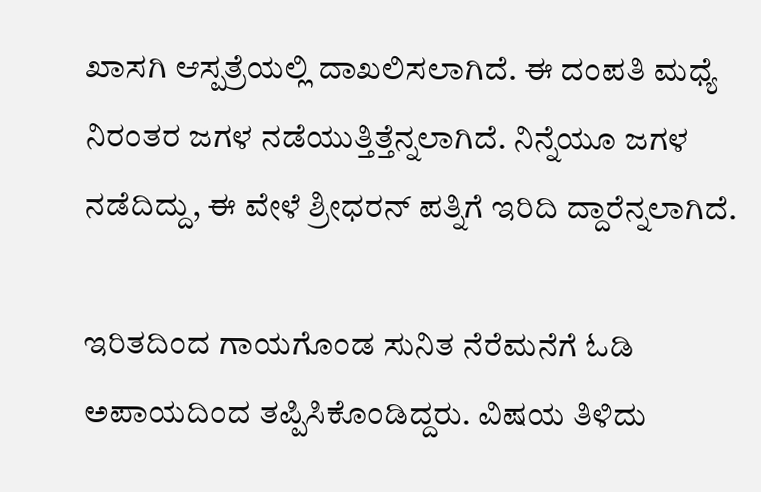ಖಾಸಗಿ ಆಸ್ಪತ್ರೆಯಲ್ಲಿ ದಾಖಲಿಸಲಾಗಿದೆ. ಈ ದಂಪತಿ ಮಧ್ಯೆ ನಿರಂತರ ಜಗಳ ನಡೆಯುತ್ತಿತ್ತೆನ್ನಲಾಗಿದೆ. ನಿನ್ನೆಯೂ ಜಗಳ ನಡೆದಿದ್ದು, ಈ ವೇಳೆ ಶ್ರೀಧರನ್ ಪತ್ನಿಗೆ ಇರಿದಿ ದ್ದಾರೆನ್ನಲಾಗಿದೆ.

ಇರಿತದಿಂದ ಗಾಯಗೊಂಡ ಸುನಿತ ನೆರೆಮನೆಗೆ ಓಡಿ ಅಪಾಯದಿಂದ ತಪ್ಪಿಸಿಕೊಂಡಿದ್ದರು. ವಿಷಯ ತಿಳಿದು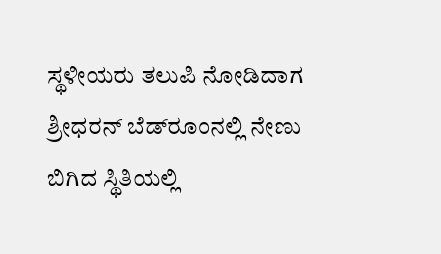ಸ್ಥಳೀಯರು ತಲುಪಿ ನೋಡಿದಾಗ ಶ್ರೀಧರನ್ ಬೆಡ್‌ರೂಂನಲ್ಲಿ ನೇಣು ಬಿಗಿದ ಸ್ಥಿತಿಯಲ್ಲಿ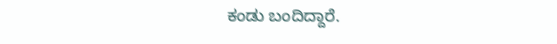ಕಂಡು ಬಂದಿದ್ದಾರೆ.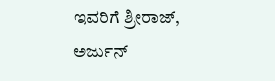ಇವರಿಗೆ ಶ್ರೀರಾಜ್, ಅರ್ಜುನ್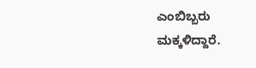ಎಂಬಿಬ್ಬರು ಮಕ್ಕಳಿದ್ದಾರೆ.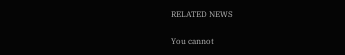RELATED NEWS

You cannot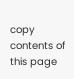copy contents of this page